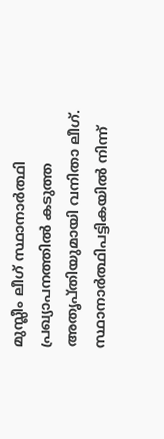മുസ്ലീം ലീഗ് സ്ഥാനാർത്ഥി പ്രഖ്യാപനത്തിൽ കടുത്ത അതൃപ്തിയുമായി വനിതാ ലീഗ്. സ്ഥാനാർത്ഥിപട്ടികയിൽ നിന്ന്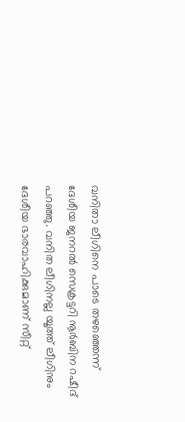വനിതാ ലീഗിനെ പാടെ തഴഞ്ഞെന്ന് ദേശീയ ജനറൽ സെക്രട്ടറി നൂർബിന റഷീദ് പറഞ്ഞു. വനിത ലീഗിനല്ല യൂത്ത് ലീഗിനും ദേശീയ ഭാരവാഹിക്കുമാണ് സീറ്റ്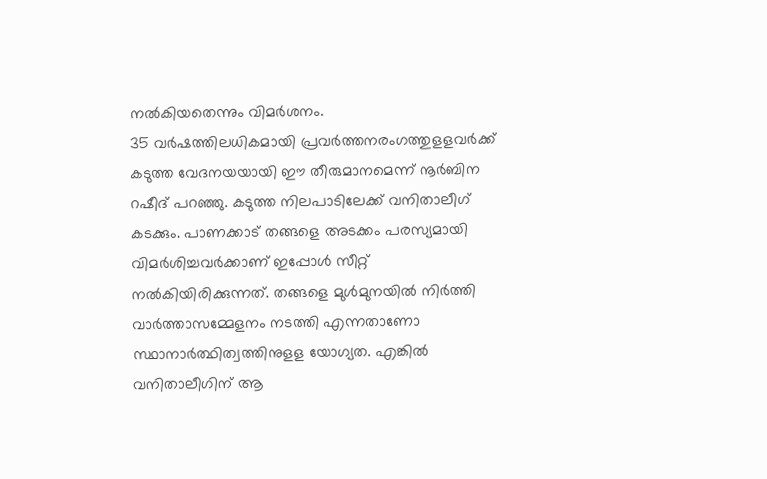നൽകിയതെന്നും വിമർശനം.
35 വർഷത്തിലധികമായി പ്രവർത്തനരംഗത്തുളളവർക്ക് കടുത്ത വേദനയയായി ഈ തീരുമാനമെന്ന് നൂർബിന റഷീദ് പറഞ്ഞു. കടുത്ത നിലപാടിലേക്ക് വനിതാലീഗ് കടക്കും. പാണക്കാട് തങ്ങളെ അടക്കം പരസ്യമായി വിമർശിച്ചവർക്കാണ് ഇപ്പോൾ സീറ്റ് നൽകിയിരിക്കുന്നത്. തങ്ങളെ മുൾമുനയിൽ നിർത്തി വാർത്താസമ്മേളനം നടത്തി എന്നതാണോ സ്ഥാനാർത്ഥിത്വത്തിനുളള യോഗ്യത. എങ്കിൽ വനിതാലീഗിന് ആ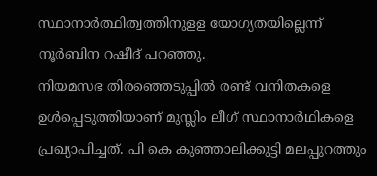സ്ഥാനാർത്ഥിത്വത്തിനുളള യോഗ്യതയില്ലെന്ന് നൂർബിന റഷീദ് പറഞ്ഞു.
നിയമസഭ തിരഞ്ഞെടുപ്പിൽ രണ്ട് വനിതകളെ ഉൾപ്പെടുത്തിയാണ് മുസ്ലിം ലീഗ് സ്ഥാനാർഥികളെ പ്രഖ്യാപിച്ചത്. പി കെ കുഞ്ഞാലിക്കുട്ടി മലപ്പുറത്തും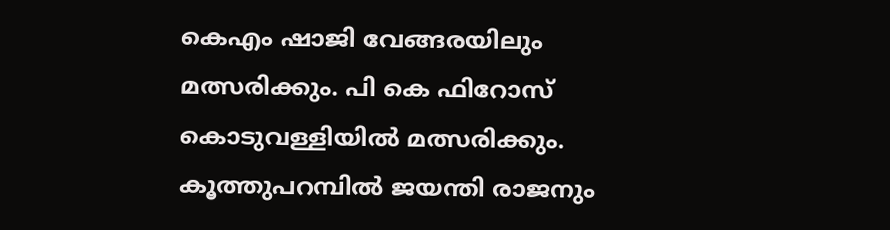കെഎം ഷാജി വേങ്ങരയിലും മത്സരിക്കും. പി കെ ഫിറോസ് കൊടുവള്ളിയിൽ മത്സരിക്കും. കൂത്തുപറമ്പിൽ ജയന്തി രാജനും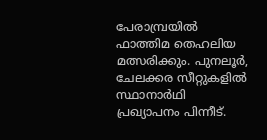പേരാമ്പ്രയിൽ ഫാത്തിമ തെഹലിയ മത്സരിക്കും. പുനലൂർ, ചേലക്കര സീറ്റുകളിൽ സ്ഥാനാർഥി പ്രഖ്യാപനം പിന്നീട്.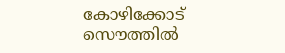കോഴിക്കോട് സൌത്തിൽ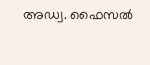അഡ്വ. ഫൈസൽ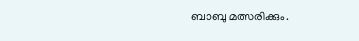ബാബു മത്സരിക്കും.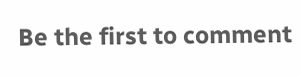Be the first to comment